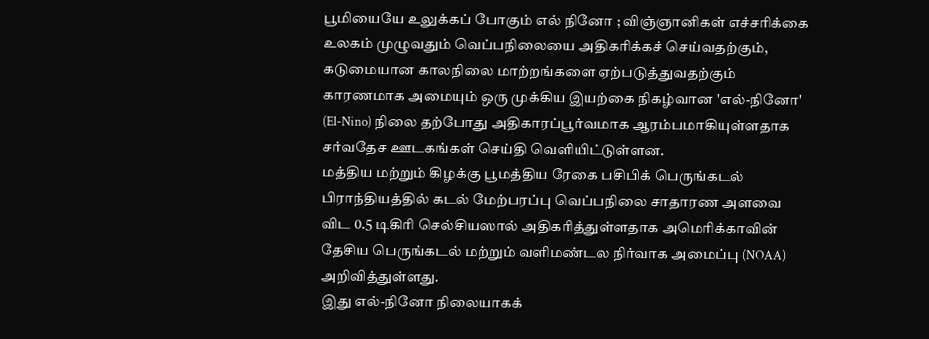பூமியையே உலுக்கப் போகும் எல் நினோ ; விஞ்ஞானிகள் எச்சரிக்கை
உலகம் முழுவதும் வெப்பநிலையை அதிகரிக்கச் செய்வதற்கும், கடுமையான காலநிலை மாற்றங்களை ஏற்படுத்துவதற்கும் காரணமாக அமையும் ஒரு முக்கிய இயற்கை நிகழ்வான 'எல்-நினோ' (El-Nino) நிலை தற்போது அதிகாரப்பூர்வமாக ஆரம்பமாகியுள்ளதாக சர்வதேச ஊடகங்கள் செய்தி வெளியிட்டுள்ளன.
மத்திய மற்றும் கிழக்கு பூமத்திய ரேகை பசிபிக் பெருங்கடல் பிராந்தியத்தில் கடல் மேற்பரப்பு வெப்பநிலை சாதாரண அளவை விட 0.5 டிகிரி செல்சியஸால் அதிகரித்துள்ளதாக அமெரிக்காவின் தேசிய பெருங்கடல் மற்றும் வளிமண்டல நிர்வாக அமைப்பு (NOAA) அறிவித்துள்ளது.
இது எல்-நினோ நிலையாகக்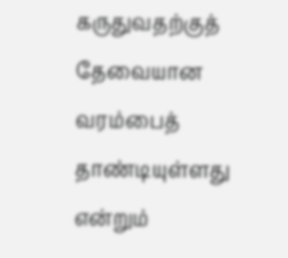கருதுவதற்குத் தேவையான வரம்பைத் தாண்டியுள்ளது என்றும்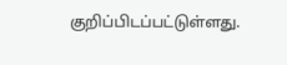குறிப்பிடப்பட்டுள்ளது.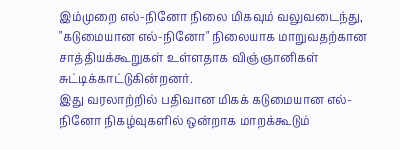இம்முறை எல்-நினோ நிலை மிகவும் வலுவடைந்து, "கடுமையான எல்-நினோ" நிலையாக மாறுவதற்கான சாத்தியக்கூறுகள் உள்ளதாக விஞ்ஞானிகள் சுட்டிக்காட்டுகின்றனர்.
இது வரலாற்றில் பதிவான மிகக் கடுமையான எல்-நினோ நிகழ்வுகளில் ஒன்றாக மாறக்கூடும்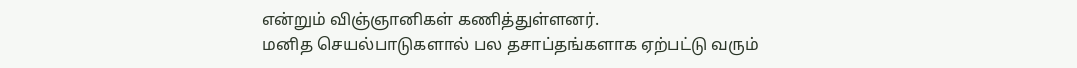என்றும் விஞ்ஞானிகள் கணித்துள்ளனர்.
மனித செயல்பாடுகளால் பல தசாப்தங்களாக ஏற்பட்டு வரும்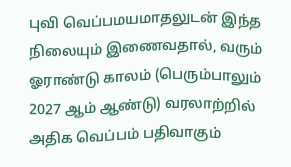புவி வெப்பமயமாதலுடன் இந்த நிலையும் இணைவதால், வரும் ஓராண்டு காலம் (பெரும்பாலும் 2027 ஆம் ஆண்டு) வரலாற்றில் அதிக வெப்பம் பதிவாகும்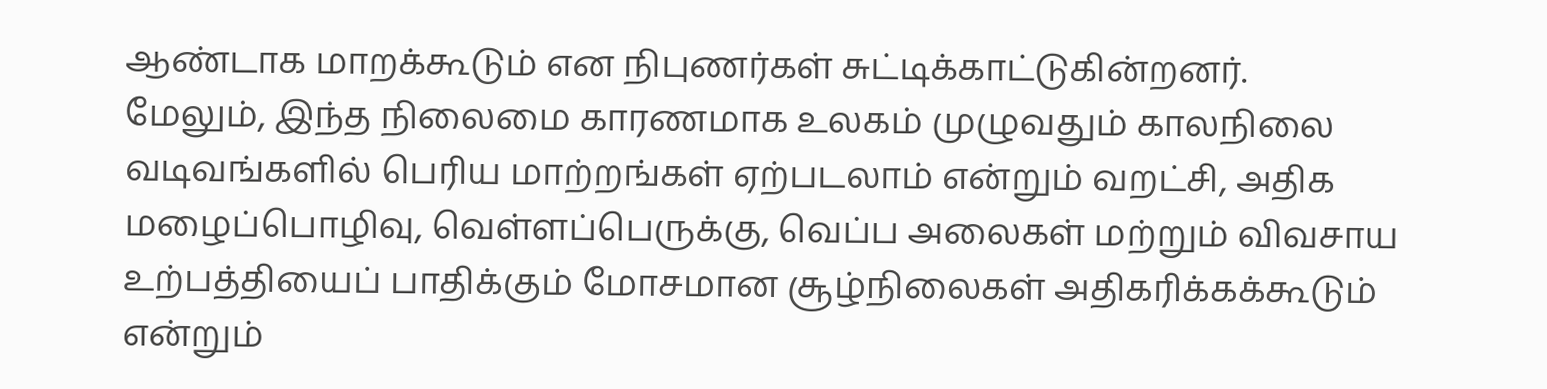ஆண்டாக மாறக்கூடும் என நிபுணர்கள் சுட்டிக்காட்டுகின்றனர்.
மேலும், இந்த நிலைமை காரணமாக உலகம் முழுவதும் காலநிலை வடிவங்களில் பெரிய மாற்றங்கள் ஏற்படலாம் என்றும் வறட்சி, அதிக மழைப்பொழிவு, வெள்ளப்பெருக்கு, வெப்ப அலைகள் மற்றும் விவசாய உற்பத்தியைப் பாதிக்கும் மோசமான சூழ்நிலைகள் அதிகரிக்கக்கூடும் என்றும்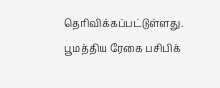தெரிவிக்கப்பட்டுள்ளது.
பூமத்திய ரேகை பசிபிக்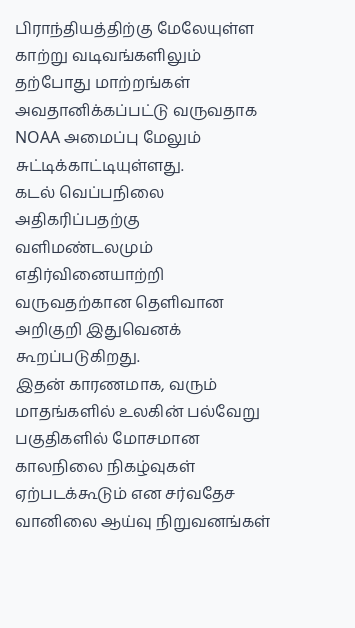பிராந்தியத்திற்கு மேலேயுள்ள காற்று வடிவங்களிலும் தற்போது மாற்றங்கள் அவதானிக்கப்பட்டு வருவதாக NOAA அமைப்பு மேலும் சுட்டிக்காட்டியுள்ளது.
கடல் வெப்பநிலை அதிகரிப்பதற்கு வளிமண்டலமும் எதிர்வினையாற்றி வருவதற்கான தெளிவான அறிகுறி இதுவெனக் கூறப்படுகிறது.
இதன் காரணமாக, வரும் மாதங்களில் உலகின் பல்வேறு பகுதிகளில் மோசமான காலநிலை நிகழ்வுகள் ஏற்படக்கூடும் என சர்வதேச வானிலை ஆய்வு நிறுவனங்கள்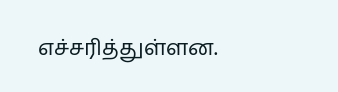எச்சரித்துள்ளன.